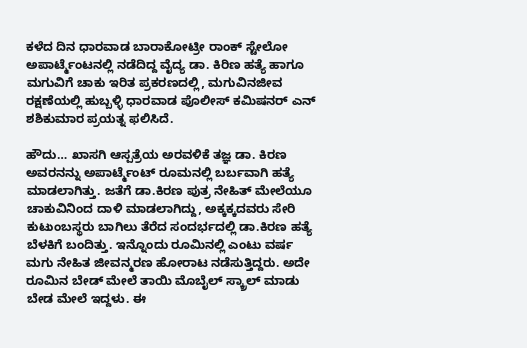ಕಳೆದ ದಿನ ಧಾರವಾಡ ಬಾರಾಕೋಟ್ರೀ ರಾಂಕ್ ಸ್ಟೇಲೋ ಅಪಾರ್ಟ್ಮೆಂಟನಲ್ಲಿ ನಡೆದಿದ್ದ ವೈದ್ಯ ಡಾ. ಕಿರಿಣ ಹತ್ಯೆ ಹಾಗೂ ಮಗುವಿಗೆ ಚಾಕು ಇರಿತ ಪ್ರಕರಣದಲ್ಲಿ, ಮಗುವಿನಜೀವ ರಕ್ಷಣೆಯಲ್ಲಿ ಹುಬ್ಬಳ್ಳಿ ಧಾರವಾಡ ಪೊಲೀಸ್ ಕಮಿಷನರ್ ಎನ್ ಶಶಿಕುಮಾರ ಪ್ರಯತ್ನ ಫಲಿಸಿದೆ.

ಹೌದು… ಖಾಸಗಿ ಆಸ್ಪತ್ರೆಯ ಅರವಳಿಕೆ ತಜ್ಞ ಡಾ. ಕಿರಣ ಅವರನನ್ನು ಅಪಾರ್ಟ್ಮೆಂಟ್ ರೂಮನಲ್ಲಿ ಬರ್ಬವಾಗಿ ಹತ್ಯೆ ಮಾಡಲಾಗಿತ್ತು. ಜತೆಗೆ ಡಾ.ಕಿರಣ ಪುತ್ರ ನೇಹಿತ್ ಮೇಲೆಯೂ ಚಾಕುವಿನಿಂದ ದಾಳಿ ಮಾಡಲಾಗಿದ್ದು, ಅಕ್ಕಕ್ಕದವರು ಸೇರಿ ಕುಟುಂಬಸ್ಥರು ಬಾಗಿಲು ತೆರೆದ ಸಂದರ್ಭದಲ್ಲಿ ಡಾ.ಕಿರಣ ಹತ್ಯೆ ಬೆಳಕಿಗೆ ಬಂದಿತ್ತು. ಇನ್ನೊಂದು ರೂಮಿನಲ್ಲಿ ಎಂಟು ವರ್ಷ ಮಗು ನೇಹಿತ ಜೀವನ್ಮರಣ ಹೋರಾಟ ನಡೆಸುತ್ತಿದ್ದರು. ಅದೇ ರೂಮಿನ ಬೇಡ್ ಮೇಲೆ ತಾಯಿ ಮೊಬೈಲ್ ಸ್ಕ್ರಾಲ್ ಮಾಡು ಬೇಡ ಮೇಲೆ ಇದ್ದಳು. ಈ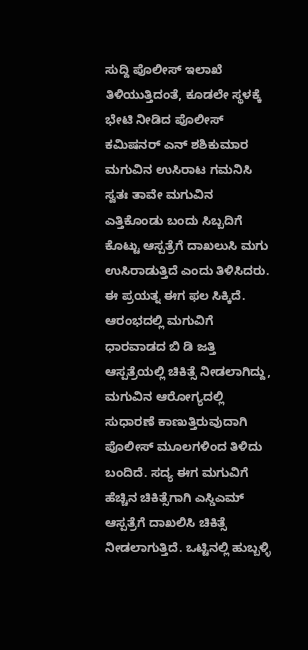ಸುದ್ದಿ ಪೊಲೀಸ್ ಇಲಾಖೆ ತಿಳಿಯುತ್ತಿದಂತೆ, ಕೂಡಲೇ ಸ್ಥಳಕ್ಕೆ ಭೇಟಿ ನೀಡಿದ ಪೊಲೀಸ್ ಕಮಿಷನರ್ ಎನ್ ಶಶಿಕುಮಾರ ಮಗುವಿನ ಉಸಿರಾಟ ಗಮನಿಸಿ ಸ್ವತಃ ತಾವೇ ಮಗುವಿನ ಎತ್ತಿಕೊಂಡು ಬಂದು ಸಿಬ್ಬದಿಗೆ ಕೊಟ್ಟು ಆಸ್ಪತ್ರೆಗೆ ದಾಖಲುಸಿ ಮಗು ಉಸಿರಾಡುತ್ತಿದೆ ಎಂದು ತಿಳಿಸಿದರು. ಈ ಪ್ರಯತ್ನ ಈಗ ಫಲ ಸಿಕ್ಕಿದೆ. ಆರಂಭದಲ್ಲಿ ಮಗುವಿಗೆ ಧಾರವಾಡದ ಬಿ ಡಿ ಜತ್ತಿ ಆಸ್ಪತ್ರೆಯಲ್ಲಿ ಚಿಕಿತ್ಸೆ ನೀಡಲಾಗಿದ್ದು, ಮಗುವಿನ ಆರೋಗ್ಯದಲ್ಲಿ ಸುಧಾರಣೆ ಕಾಣುತ್ತಿರುವುದಾಗಿ ಪೊಲೀಸ್ ಮೂಲಗಳಿಂದ ತಿಳಿದು ಬಂದಿದೆ. ಸದ್ಯ ಈಗ ಮಗುವಿಗೆ ಹೆಚ್ಚಿನ ಚಿಕಿತ್ಸೆಗಾಗಿ ಎಸ್ಡಿಎಮ್ ಆಸ್ಪತ್ರೆಗೆ ದಾಖಲಿಸಿ ಚಿಕಿತ್ಸೆ ನೀಡಲಾಗುತ್ತಿದೆ. ಒಟ್ಟಿನಲ್ಲಿ ಹುಬ್ಬಳ್ಳಿ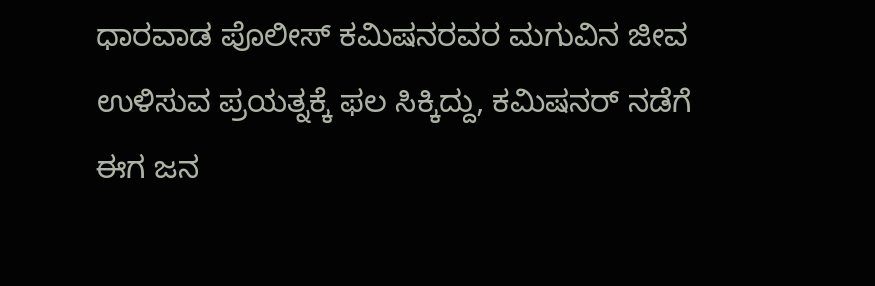ಧಾರವಾಡ ಪೊಲೀಸ್ ಕಮಿಷನರವರ ಮಗುವಿನ ಜೀವ ಉಳಿಸುವ ಪ್ರಯತ್ನಕ್ಕೆ ಫಲ ಸಿಕ್ಕಿದ್ದು, ಕಮಿಷನರ್ ನಡೆಗೆ ಈಗ ಜನ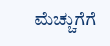ಮೆಚ್ಚುಗೆಗೆ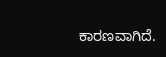ಕಾರಣವಾಗಿದೆ.